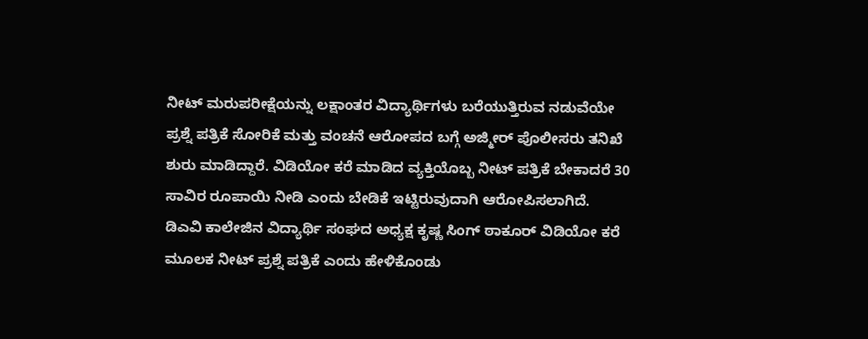ನೀಟ್ ಮರುಪರೀಕ್ಷೆಯನ್ನು ಲಕ್ಷಾಂತರ ವಿದ್ಯಾರ್ಥಿಗಳು ಬರೆಯುತ್ತಿರುವ ನಡುವೆಯೇ ಪ್ರಶ್ನೆ ಪತ್ರಿಕೆ ಸೋರಿಕೆ ಮತ್ತು ವಂಚನೆ ಆರೋಪದ ಬಗ್ಗೆ ಅಜ್ಮೀರ್ ಪೊಲೀಸರು ತನಿಖೆ ಶುರು ಮಾಡಿದ್ದಾರೆ. ವಿಡಿಯೋ ಕರೆ ಮಾಡಿದ ವ್ಯಕ್ತಿಯೊಬ್ಬ ನೀಟ್ ಪತ್ರಿಕೆ ಬೇಕಾದರೆ 30 ಸಾವಿರ ರೂಪಾಯಿ ನೀಡಿ ಎಂದು ಬೇಡಿಕೆ ಇಟ್ಟಿರುವುದಾಗಿ ಆರೋಪಿಸಲಾಗಿದೆ.
ಡಿಎವಿ ಕಾಲೇಜಿನ ವಿದ್ಯಾರ್ಥಿ ಸಂಘದ ಅಧ್ಯಕ್ಷ ಕೃಷ್ಣ ಸಿಂಗ್ ಠಾಕೂರ್ ವಿಡಿಯೋ ಕರೆ ಮೂಲಕ ನೀಟ್ ಪ್ರಶ್ನೆ ಪತ್ರಿಕೆ ಎಂದು ಹೇಳಿಕೊಂಡು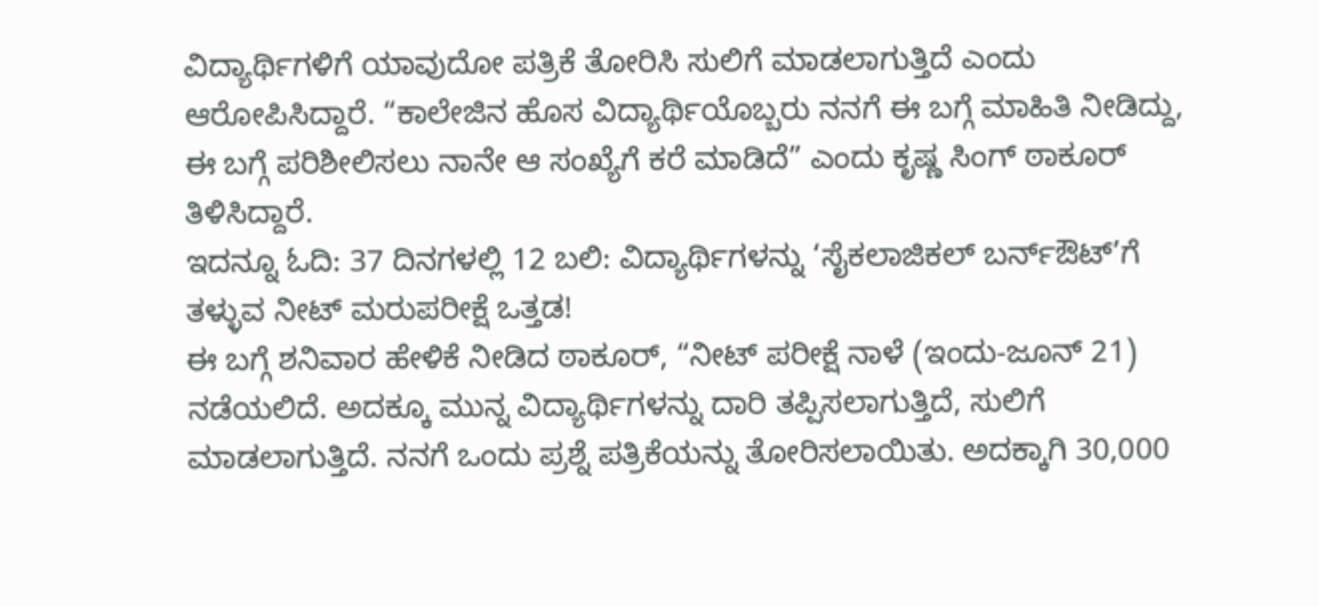ವಿದ್ಯಾರ್ಥಿಗಳಿಗೆ ಯಾವುದೋ ಪತ್ರಿಕೆ ತೋರಿಸಿ ಸುಲಿಗೆ ಮಾಡಲಾಗುತ್ತಿದೆ ಎಂದು ಆರೋಪಿಸಿದ್ದಾರೆ. “ಕಾಲೇಜಿನ ಹೊಸ ವಿದ್ಯಾರ್ಥಿಯೊಬ್ಬರು ನನಗೆ ಈ ಬಗ್ಗೆ ಮಾಹಿತಿ ನೀಡಿದ್ದು, ಈ ಬಗ್ಗೆ ಪರಿಶೀಲಿಸಲು ನಾನೇ ಆ ಸಂಖ್ಯೆಗೆ ಕರೆ ಮಾಡಿದೆ” ಎಂದು ಕೃಷ್ಣ ಸಿಂಗ್ ಠಾಕೂರ್ ತಿಳಿಸಿದ್ದಾರೆ.
ಇದನ್ನೂ ಓದಿ: 37 ದಿನಗಳಲ್ಲಿ 12 ಬಲಿ: ವಿದ್ಯಾರ್ಥಿಗಳನ್ನು ‘ಸೈಕಲಾಜಿಕಲ್ ಬರ್ನ್ಔಟ್’ಗೆ ತಳ್ಳುವ ನೀಟ್ ಮರುಪರೀಕ್ಷೆ ಒತ್ತಡ!
ಈ ಬಗ್ಗೆ ಶನಿವಾರ ಹೇಳಿಕೆ ನೀಡಿದ ಠಾಕೂರ್, “ನೀಟ್ ಪರೀಕ್ಷೆ ನಾಳೆ (ಇಂದು-ಜೂನ್ 21) ನಡೆಯಲಿದೆ. ಅದಕ್ಕೂ ಮುನ್ನ ವಿದ್ಯಾರ್ಥಿಗಳನ್ನು ದಾರಿ ತಪ್ಪಿಸಲಾಗುತ್ತಿದೆ, ಸುಲಿಗೆ ಮಾಡಲಾಗುತ್ತಿದೆ. ನನಗೆ ಒಂದು ಪ್ರಶ್ನೆ ಪತ್ರಿಕೆಯನ್ನು ತೋರಿಸಲಾಯಿತು. ಅದಕ್ಕಾಗಿ 30,000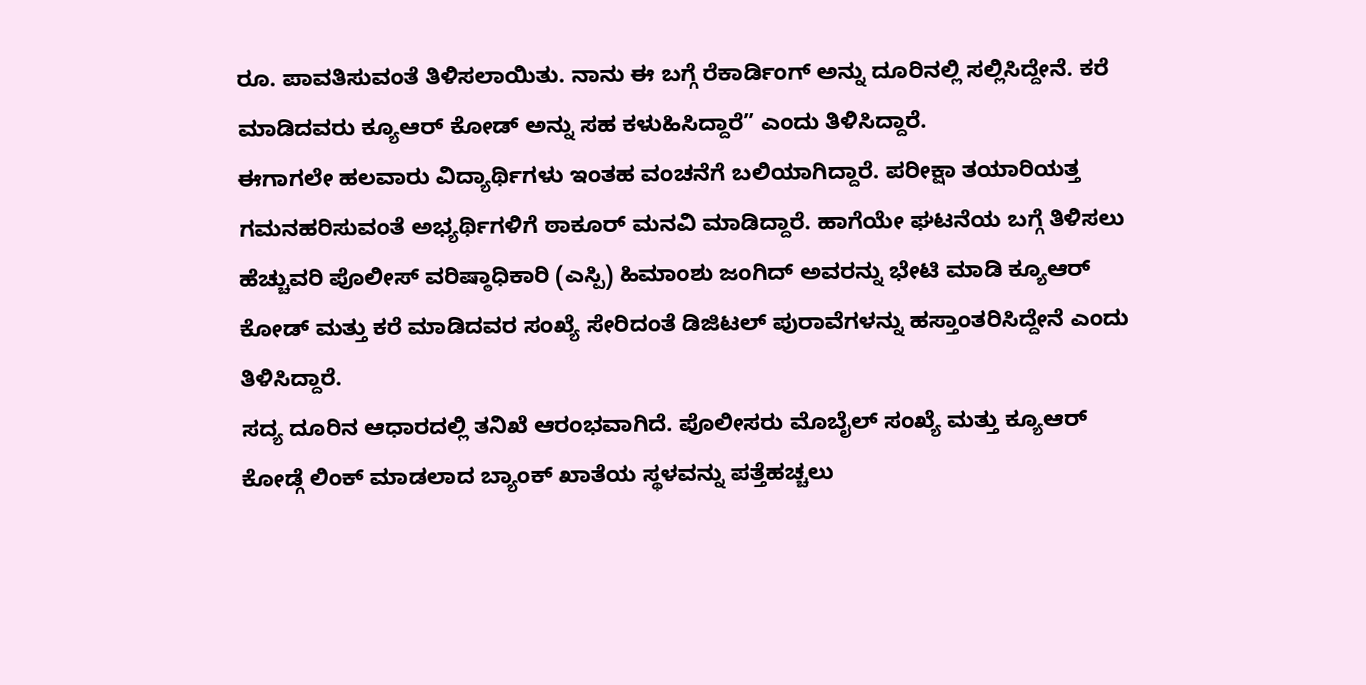ರೂ. ಪಾವತಿಸುವಂತೆ ತಿಳಿಸಲಾಯಿತು. ನಾನು ಈ ಬಗ್ಗೆ ರೆಕಾರ್ಡಿಂಗ್ ಅನ್ನು ದೂರಿನಲ್ಲಿ ಸಲ್ಲಿಸಿದ್ದೇನೆ. ಕರೆ ಮಾಡಿದವರು ಕ್ಯೂಆರ್ ಕೋಡ್ ಅನ್ನು ಸಹ ಕಳುಹಿಸಿದ್ದಾರೆ” ಎಂದು ತಿಳಿಸಿದ್ದಾರೆ.
ಈಗಾಗಲೇ ಹಲವಾರು ವಿದ್ಯಾರ್ಥಿಗಳು ಇಂತಹ ವಂಚನೆಗೆ ಬಲಿಯಾಗಿದ್ದಾರೆ. ಪರೀಕ್ಷಾ ತಯಾರಿಯತ್ತ ಗಮನಹರಿಸುವಂತೆ ಅಭ್ಯರ್ಥಿಗಳಿಗೆ ಠಾಕೂರ್ ಮನವಿ ಮಾಡಿದ್ದಾರೆ. ಹಾಗೆಯೇ ಘಟನೆಯ ಬಗ್ಗೆ ತಿಳಿಸಲು ಹೆಚ್ಚುವರಿ ಪೊಲೀಸ್ ವರಿಷ್ಠಾಧಿಕಾರಿ (ಎಸ್ಪಿ) ಹಿಮಾಂಶು ಜಂಗಿದ್ ಅವರನ್ನು ಭೇಟಿ ಮಾಡಿ ಕ್ಯೂಆರ್ ಕೋಡ್ ಮತ್ತು ಕರೆ ಮಾಡಿದವರ ಸಂಖ್ಯೆ ಸೇರಿದಂತೆ ಡಿಜಿಟಲ್ ಪುರಾವೆಗಳನ್ನು ಹಸ್ತಾಂತರಿಸಿದ್ದೇನೆ ಎಂದು ತಿಳಿಸಿದ್ದಾರೆ.
ಸದ್ಯ ದೂರಿನ ಆಧಾರದಲ್ಲಿ ತನಿಖೆ ಆರಂಭವಾಗಿದೆ. ಪೊಲೀಸರು ಮೊಬೈಲ್ ಸಂಖ್ಯೆ ಮತ್ತು ಕ್ಯೂಆರ್ ಕೋಡ್ಗೆ ಲಿಂಕ್ ಮಾಡಲಾದ ಬ್ಯಾಂಕ್ ಖಾತೆಯ ಸ್ಥಳವನ್ನು ಪತ್ತೆಹಚ್ಚಲು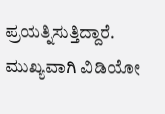ಪ್ರಯತ್ನಿಸುತ್ತಿದ್ದಾರೆ. ಮುಖ್ಯವಾಗಿ ವಿಡಿಯೋ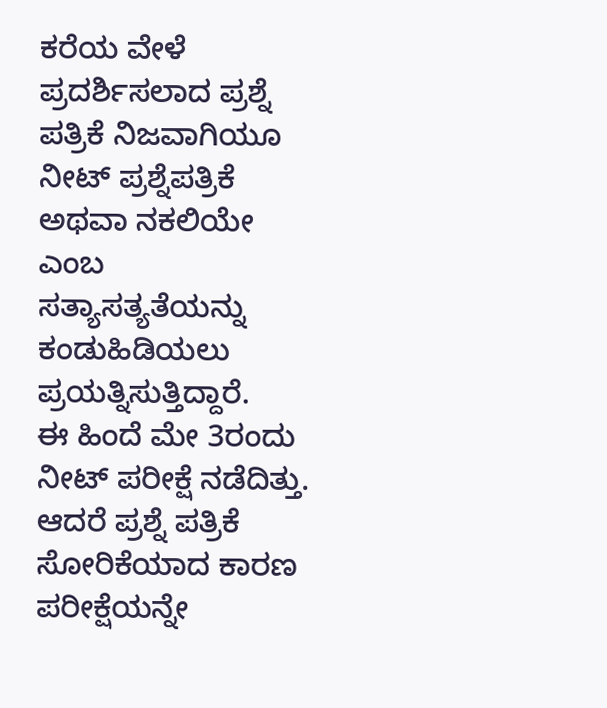ಕರೆಯ ವೇಳೆ ಪ್ರದರ್ಶಿಸಲಾದ ಪ್ರಶ್ನೆ ಪತ್ರಿಕೆ ನಿಜವಾಗಿಯೂ ನೀಟ್ ಪ್ರಶ್ನೆಪತ್ರಿಕೆ ಅಥವಾ ನಕಲಿಯೇ ಎಂಬ ಸತ್ಯಾಸತ್ಯತೆಯನ್ನು ಕಂಡುಹಿಡಿಯಲು ಪ್ರಯತ್ನಿಸುತ್ತಿದ್ದಾರೆ.
ಈ ಹಿಂದೆ ಮೇ 3ರಂದು ನೀಟ್ ಪರೀಕ್ಷೆ ನಡೆದಿತ್ತು. ಆದರೆ ಪ್ರಶ್ನೆ ಪತ್ರಿಕೆ ಸೋರಿಕೆಯಾದ ಕಾರಣ ಪರೀಕ್ಷೆಯನ್ನೇ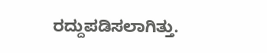ರದ್ದುಪಡಿಸಲಾಗಿತ್ತು.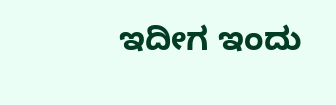ಇದೀಗ ಇಂದು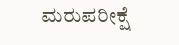ಮರುಪರೀಕ್ಷೆ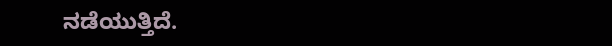ನಡೆಯುತ್ತಿದೆ.